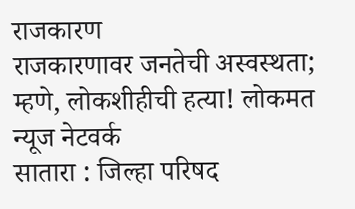राजकारण
राजकारणावर जनतेची अस्वस्थता; म्हणे, लोकशीहीची हत्या! लोकमत न्यूज नेटवर्क
सातारा : जिल्हा परिषद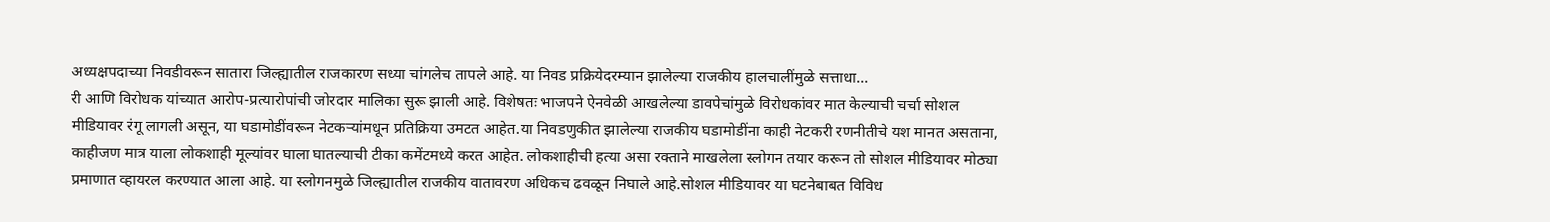अध्यक्षपदाच्या निवडीवरून सातारा जिल्ह्यातील राजकारण सध्या चांगलेच तापले आहे. या निवड प्रक्रियेदरम्यान झालेल्या राजकीय हालचालींमुळे सत्ताधा...
री आणि विरोधक यांच्यात आरोप-प्रत्यारोपांची जोरदार मालिका सुरू झाली आहे. विशेषतः भाजपने ऐनवेळी आखलेल्या डावपेचांमुळे विरोधकांवर मात केल्याची चर्चा सोशल मीडियावर रंगू लागली असून, या घडामोडींवरून नेटकऱ्यांमधून प्रतिक्रिया उमटत आहेत.या निवडणुकीत झालेल्या राजकीय घडामोडींना काही नेटकरी रणनीतीचे यश मानत असताना, काहीजण मात्र याला लोकशाही मूल्यांवर घाला घातल्याची टीका कमेंटमध्ये करत आहेत. लोकशाहीची हत्या असा रक्ताने माखलेला स्लोगन तयार करून तो सोशल मीडियावर मोठ्या प्रमाणात व्हायरल करण्यात आला आहे. या स्लोगनमुळे जिल्ह्यातील राजकीय वातावरण अधिकच ढवळून निघाले आहे.सोशल मीडियावर या घटनेबाबत विविध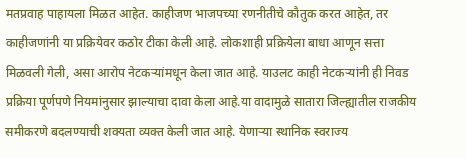मतप्रवाह पाहायला मिळत आहेत. काहीजण भाजपच्या रणनीतीचे कौतुक करत आहेत, तर काहीजणांनी या प्रक्रियेवर कठोर टीका केली आहे. लोकशाही प्रक्रियेला बाधा आणून सत्ता मिळवली गेली, असा आरोप नेटकऱ्यांमधून केला जात आहे. याउलट काही नेटकऱ्यांनी ही निवड प्रक्रिया पूर्णपणे नियमांनुसार झाल्याचा दावा केला आहे.या वादामुळे सातारा जिल्ह्यातील राजकीय समीकरणे बदलण्याची शक्यता व्यक्त केली जात आहे. येणाऱ्या स्थानिक स्वराज्य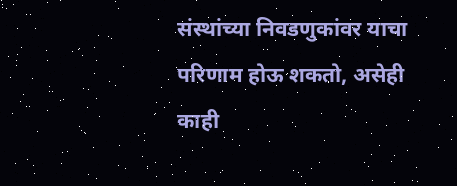संस्थांच्या निवडणुकांवर याचा परिणाम होऊ शकतो, असेही काही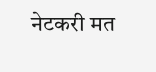नेटकरी मत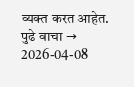व्यक्त करत आहेत.
पुढे वाचा →
2026-04-08